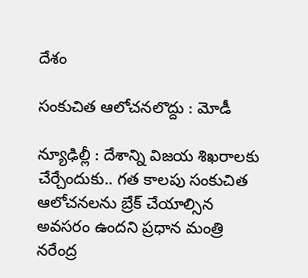దేశం

సంకుచిత ఆలోచనలొద్దు : మోడీ

న్యూఢిల్లీ : దేశాన్ని విజయ శిఖరాలకు చేర్చేందుకు.. గత కాలపు సంకుచిత ఆలోచనలను బ్రేక్ చేయాల్సిన అవసరం ఉందని ప్రధాన మంత్రి నరేంద్ర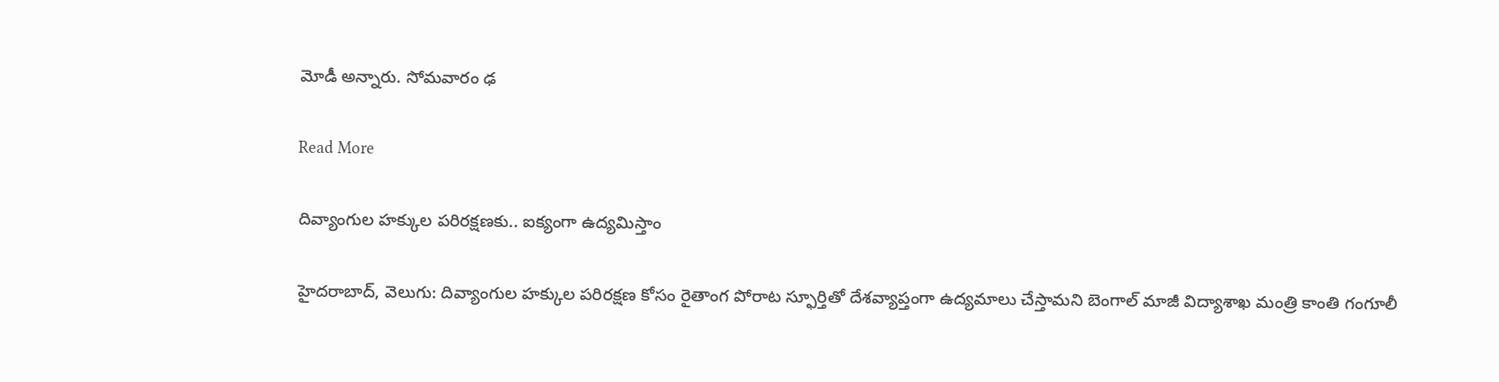మోడీ అన్నారు. సోమవారం ఢ

Read More

దివ్యాంగుల హక్కుల పరిరక్షణకు.. ఐక్యంగా ఉద్యమిస్తాం

హైదరాబాద్, వెలుగు: దివ్యాంగుల హక్కుల పరిరక్షణ కోసం రైతాంగ పోరాట స్ఫూర్తితో దేశవ్యాప్తంగా ఉద్యమాలు చేస్తామని బెంగాల్ మాజీ విద్యాశాఖ మంత్రి కాంతి గంగూలీ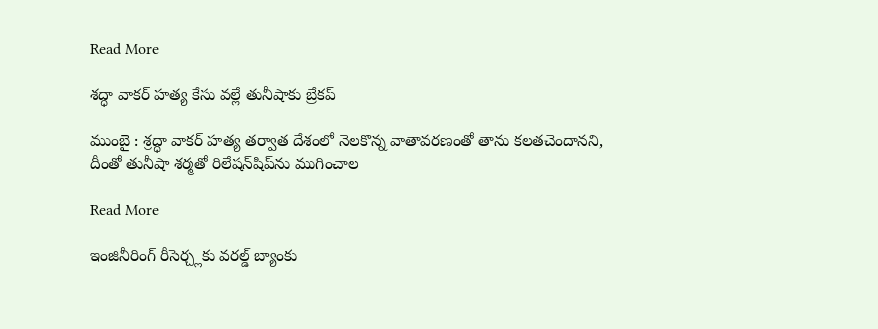Read More

శద్ధా వాకర్ హత్య కేసు వల్లే తునీషాకు బ్రేకప్

ముంబై : శ్రద్ధా వాకర్ హత్య తర్వాత దేశంలో నెలకొన్న వాతావరణంతో తాను కలతచెందానని, దీంతో తునీషా శర్మతో రిలేషన్‌‌షిప్‌‌ను ముగించాల

Read More

ఇంజినీరింగ్ రీసెర్చ్లకు వరల్డ్ బ్యాంకు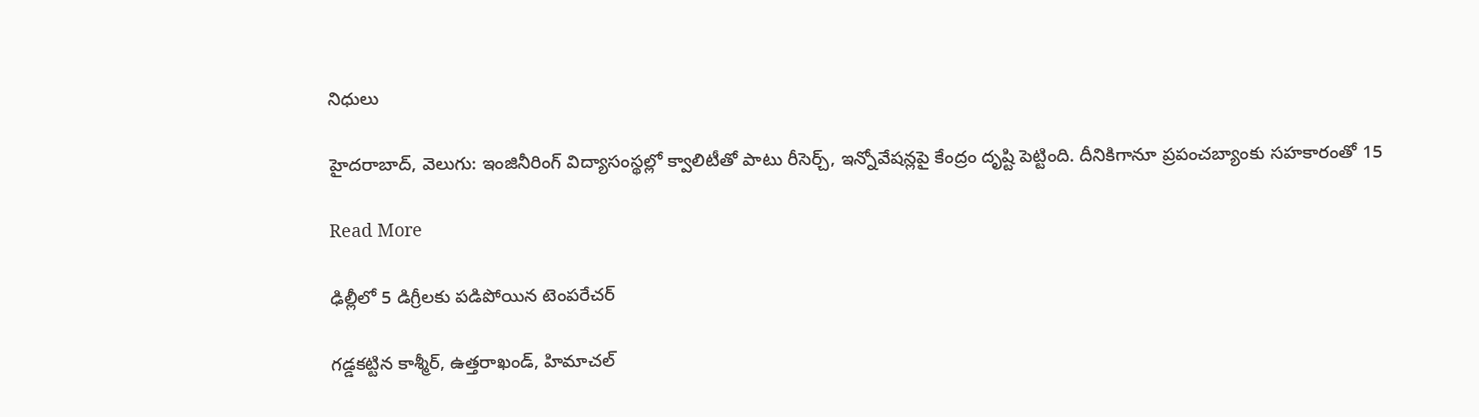నిధులు

హైదరాబాద్, వెలుగు: ఇంజినీరింగ్ విద్యాసంస్థల్లో క్వాలిటీతో పాటు రీసెర్చ్, ఇన్నోవేషన్లపై కేంద్రం దృష్టి పెట్టింది. దీనికిగానూ ప్రపంచబ్యాంకు సహకారంతో 15

Read More

ఢిల్లీలో 5 డిగ్రీలకు పడిపోయిన టెంపరేచర్

గడ్డకట్టిన కాశ్మీర్, ఉత్తరాఖండ్, హిమాచల్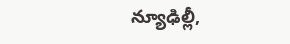న్యూఢిల్లీ,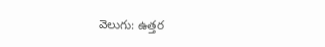వెలుగు: ఉత్తర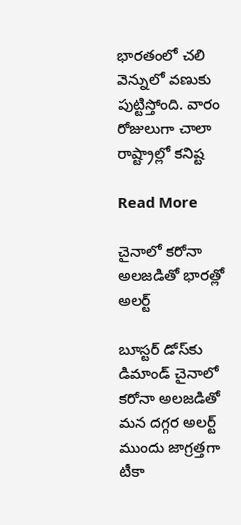భారతంలో చలి వెన్నులో వణుకు పుట్టిస్తోంది. వారం రోజులుగా చాలా రాష్ట్రాల్లో కనిష్ట

Read More

చైనాలో కరోనా అలజడితో భారత్లో అలర్ట్

బూస్టర్‌‌ డోస్‌‌కు డిమాండ్ చైనాలో కరోనా అలజడితో మన దగ్గర అలర్ట్ ముందు జాగ్రత్తగా టీకా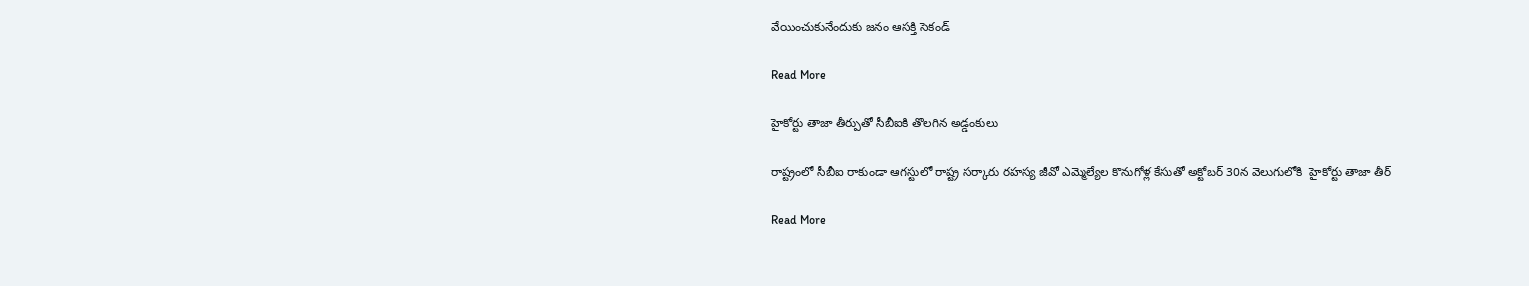వేయించుకునేందుకు జనం ఆసక్తి సెకండ్

Read More

హైకోర్టు తాజా తీర్పుతో సీబీఐకి తొలగిన అడ్డంకులు

రాష్ట్రంలో సీబీఐ రాకుండా ఆగస్టులో రాష్ట్ర సర్కారు రహస్య జీవో ఎమ్మెల్యేల కొనుగోళ్ల కేసుతో అక్టోబర్ 30న వెలుగులోకి  హైకోర్టు తాజా తీర్

Read More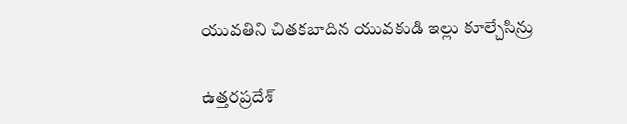యువతిని చితకబాదిన యువకుడి ఇల్లు కూల్చేసిన్రు

ఉత్తరప్రదేశ్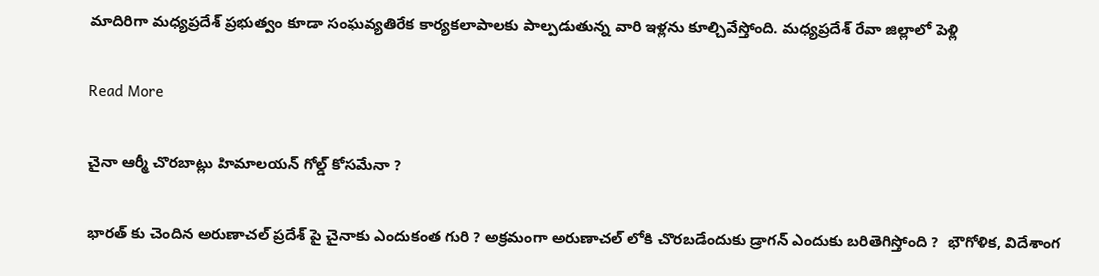మాదిరిగా మధ్యప్రదేశ్ ప్రభుత్వం కూడా సంఘవ్యతిరేక కార్యకలాపాలకు పాల్పడుతున్న వారి ఇళ్లను కూల్చివేస్తోంది. మధ్యప్రదేశ్ రేవా జిల్లాలో పెళ్లి

Read More

చైనా ఆర్మీ చొరబాట్లు హిమాలయన్ గోల్డ్ కోసమేనా ?

భారత్ కు చెందిన అరుణాచల్ ప్రదేశ్ పై చైనాకు ఎందుకంత గురి ? అక్రమంగా అరుణాచల్ లోకి చొరబడేందుకు డ్రాగన్ ఎందుకు బరితెగిస్తోంది ?  భౌగోళిక, విదేశాంగ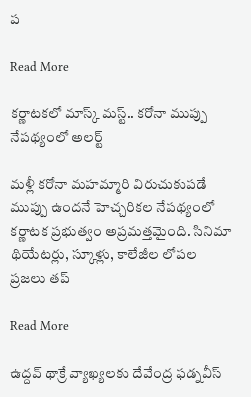ప

Read More

కర్ణాటకలో మాస్క్ మస్ట్.. కరోనా ముప్పు నేపథ్యంలో అలర్ట్

మళ్లీ కరోనా మహమ్మారి విరుచుకుపడే ముప్పు ఉందనే హెచ్చరికల నేపథ్యంలో కర్ణాటక ప్రభుత్వం అప్రమత్తమైంది. సినిమా థియేటర్లు, స్కూళ్లు, కాలేజీల లోపల ప్రజలు తప్

Read More

ఉద్దవ్ థాక్రే వ్యాఖ్యలకు దేవేంద్ర ఫడ్నవీస్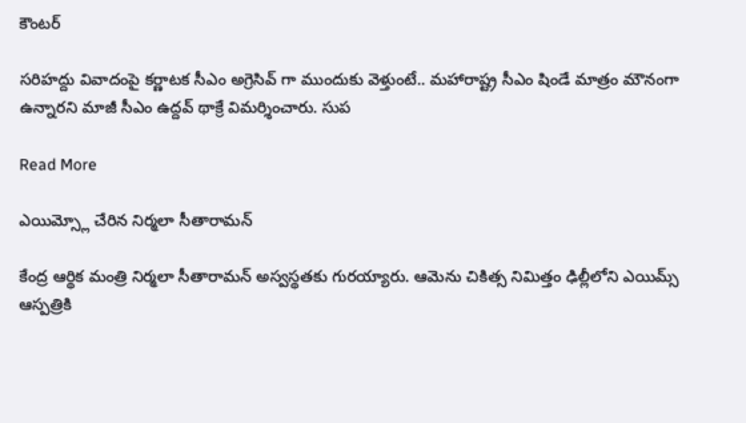కౌంటర్

సరిహద్దు వివాదంపై కర్ణాటక సీఎం అగ్రెసివ్ గా ముందుకు వెళ్తుంటే.. మహారాష్ట్ర సీఎం షిండే మాత్రం మౌనంగా ఉన్నారని మాజీ సీఎం ఉద్దవ్ థాక్రే విమర్శించారు. సుప

Read More

ఎయిమ్స్లో చేరిన నిర్మలా సీతారామన్

కేంద్ర ఆర్థిక మంత్రి నిర్మలా సీతారామన్ అస్వస్థతకు గురయ్యారు. ఆమెను చికిత్స నిమిత్తం ఢిల్లీలోని ఎయిమ్స్ ఆస్పత్రికి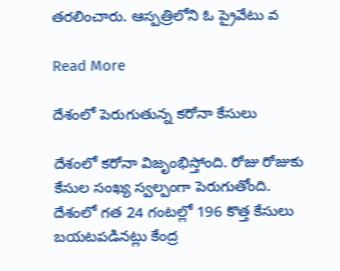తరలించారు. ఆస్పత్రిలోని ఓ ప్రైవేటు వ

Read More

దేశంలో పెరుగుతున్న కరోనా కేసులు

దేశంలో కరోనా విజృంభిస్తోంది. రోజు రోజుకు కేసుల సంఖ్య స్వల్పంగా పెరుగుతోంది. దేశంలో గత 24 గంటల్లో 196 కొత్త కేసులు బయటపడినట్లు కేంద్ర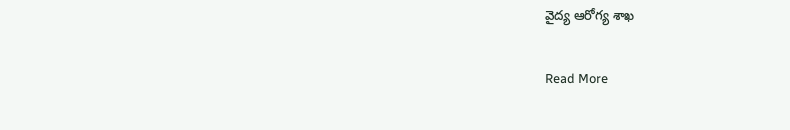వైద్య ఆరోగ్య శాఖ

Read More